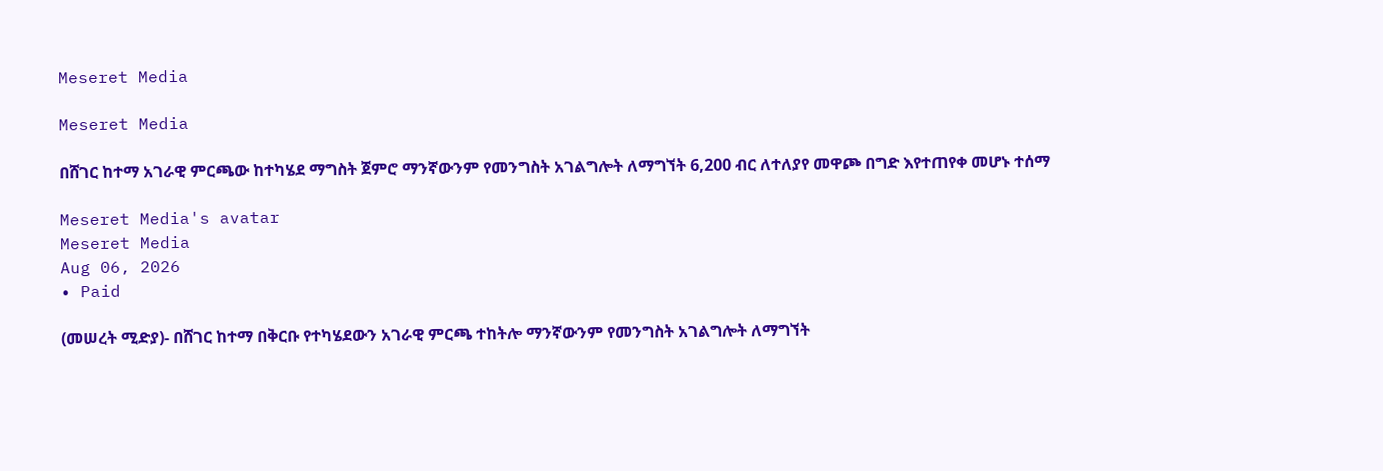Meseret Media

Meseret Media

በሸገር ከተማ አገራዊ ምርጫው ከተካሄደ ማግስት ጀምሮ ማንኛውንም የመንግስት አገልግሎት ለማግኘት 6,200 ብር ለተለያየ መዋጮ በግድ እየተጠየቀ መሆኑ ተሰማ

Meseret Media's avatar
Meseret Media
Aug 06, 2026
∙ Paid

(መሠረት ሚድያ)- በሸገር ከተማ በቅርቡ የተካሄደውን አገራዊ ምርጫ ተከትሎ ማንኛውንም የመንግስት አገልግሎት ለማግኘት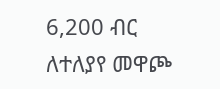6,200 ብር ለተለያየ መዋጮ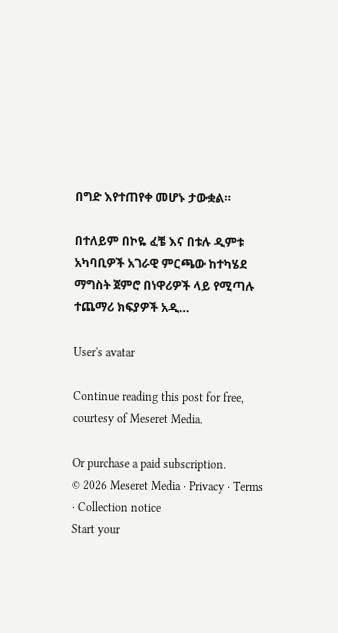በግድ እየተጠየቀ መሆኑ ታውቋል።

በተለይም በኮዬ ፈቼ እና በቱሉ ዲምቱ አካባቢዎች አገራዊ ምርጫው ከተካሄደ ማግስት ጀምሮ በነዋሪዎች ላይ የሚጣሉ ተጨማሪ ክፍያዎች አዲ…

User's avatar

Continue reading this post for free, courtesy of Meseret Media.

Or purchase a paid subscription.
© 2026 Meseret Media · Privacy ∙ Terms ∙ Collection notice
Start your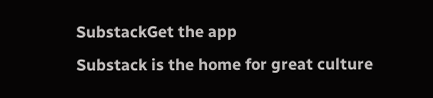SubstackGet the app
Substack is the home for great culture